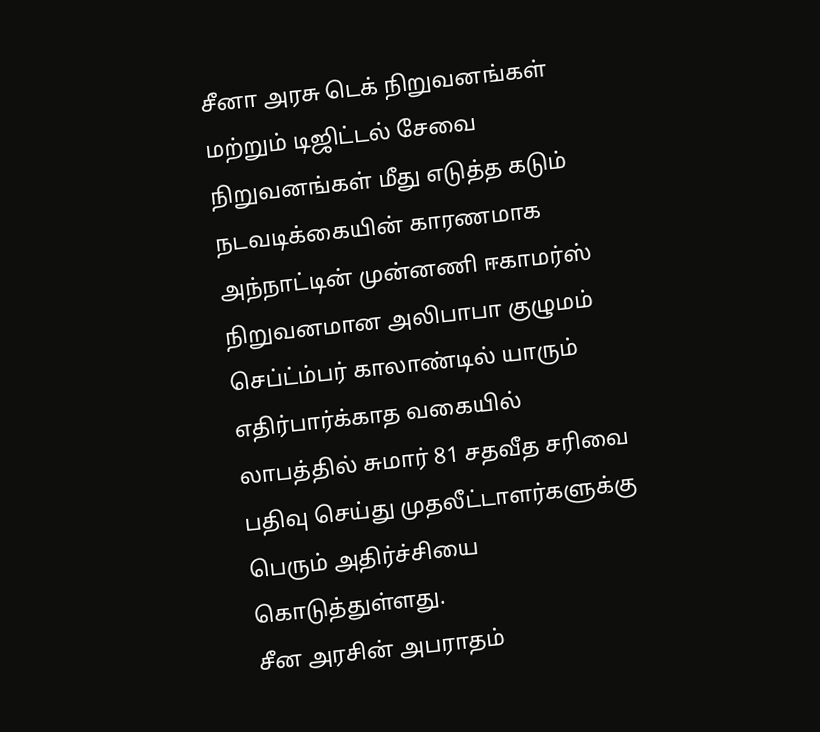சீனா அரசு டெக் நிறுவனங்கள் மற்றும் டிஜிட்டல் சேவை நிறுவனங்கள் மீது எடுத்த கடும் நடவடிக்கையின் காரணமாக அந்நாட்டின் முன்னணி ஈகாமர்ஸ் நிறுவனமான அலிபாபா குழுமம் செப்ட்ம்பர் காலாண்டில் யாரும் எதிர்பார்க்காத வகையில் லாபத்தில் சுமார் 81 சதவீத சரிவை பதிவு செய்து முதலீட்டாளர்களுக்கு பெரும் அதிர்ச்சியை கொடுத்துள்ளது.
சீன அரசின் அபராதம்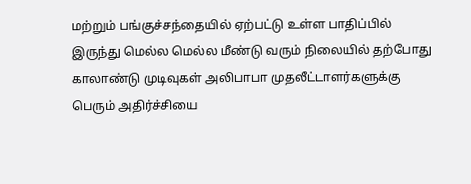மற்றும் பங்குச்சந்தையில் ஏற்பட்டு உள்ள பாதிப்பில் இருந்து மெல்ல மெல்ல மீண்டு வரும் நிலையில் தற்போது காலாண்டு முடிவுகள் அலிபாபா முதலீட்டாளர்களுக்கு பெரும் அதிர்ச்சியை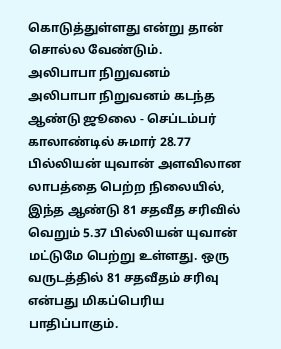கொடுத்துள்ளது என்று தான் சொல்ல வேண்டும்.
அலிபாபா நிறுவனம்
அலிபாபா நிறுவனம் கடந்த ஆண்டு ஜூலை - செப்டம்பர் காலாண்டில் சுமார் 28.77 பில்லியன் யுவான் அளவிலான லாபத்தை பெற்ற நிலையில், இந்த ஆண்டு 81 சதவீத சரிவில் வெறும் 5.37 பில்லியன் யுவான் மட்டுமே பெற்று உள்ளது. ஒரு வருடத்தில் 81 சதவீதம் சரிவு என்பது மிகப்பெரிய பாதிப்பாகும்.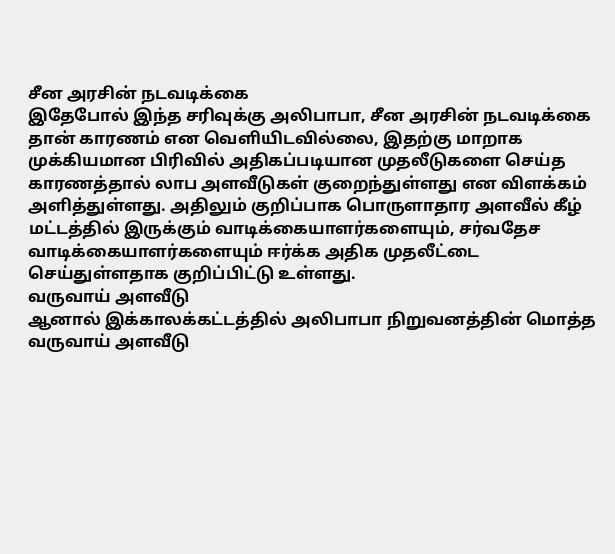சீன அரசின் நடவடிக்கை
இதேபோல் இந்த சரிவுக்கு அலிபாபா, சீன அரசின் நடவடிக்கை தான் காரணம் என வெளியிடவில்லை, இதற்கு மாறாக முக்கியமான பிரிவில் அதிகப்படியான முதலீடுகளை செய்த காரணத்தால் லாப அளவீடுகள் குறைந்துள்ளது என விளக்கம் அளித்துள்ளது. அதிலும் குறிப்பாக பொருளாதார அளவீல் கீழ் மட்டத்தில் இருக்கும் வாடிக்கையாளர்களையும், சர்வதேச வாடிக்கையாளர்களையும் ஈர்க்க அதிக முதலீட்டை செய்துள்ளதாக குறிப்பிட்டு உள்ளது.
வருவாய் அளவீடு
ஆனால் இக்காலக்கட்டத்தில் அலிபாபா நிறுவனத்தின் மொத்த வருவாய் அளவீடு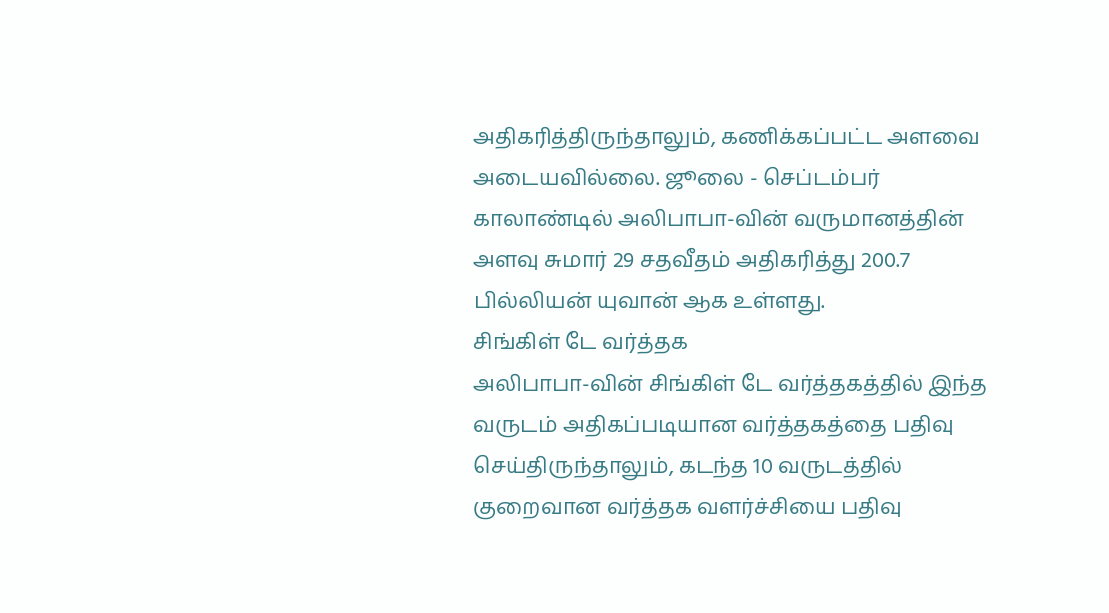அதிகரித்திருந்தாலும், கணிக்கப்பட்ட அளவை அடையவில்லை. ஜூலை - செப்டம்பர் காலாண்டில் அலிபாபா-வின் வருமானத்தின் அளவு சுமார் 29 சதவீதம் அதிகரித்து 200.7 பில்லியன் யுவான் ஆக உள்ளது.
சிங்கிள் டே வர்த்தக
அலிபாபா-வின் சிங்கிள் டே வர்த்தகத்தில் இந்த வருடம் அதிகப்படியான வர்த்தகத்தை பதிவு செய்திருந்தாலும், கடந்த 10 வருடத்தில் குறைவான வர்த்தக வளர்ச்சியை பதிவு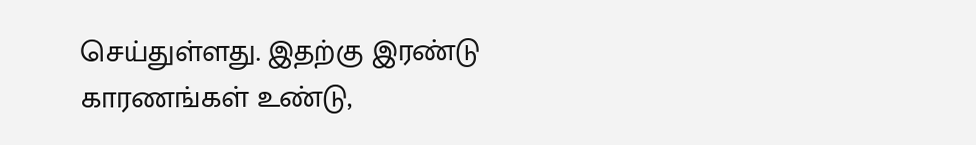செய்துள்ளது. இதற்கு இரண்டு காரணங்கள் உண்டு,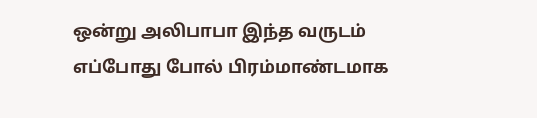ஒன்று அலிபாபா இந்த வருடம் எப்போது போல் பிரம்மாண்டமாக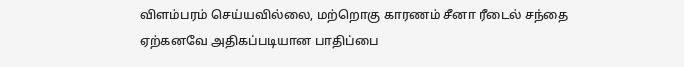விளம்பரம் செய்யவில்லை, மற்றொகு காரணம் சீனா ரீடைல் சந்தை ஏற்கனவே அதிகப்படியான பாதிப்பை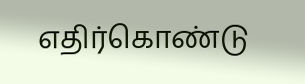எதிர்கொண்டு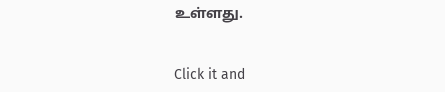உள்ளது.


Click it and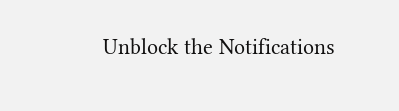Unblock the Notifications